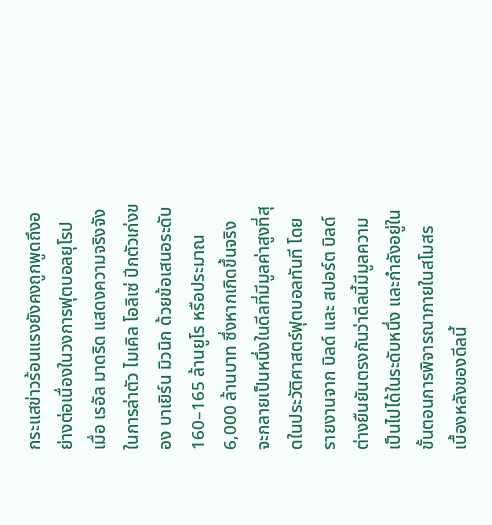กระแสข่าวร้อนแรงยังคงถูกพูดถึงอย่างต่อเนื่องในวงการฟุตบอลยุโรป เมื่อ เรอัล มาดริด แสดงความจริงจังในการล่าตัว ไมเคิล โอลิเซ่ ปีกตัวเก่งของ บาเยิร์น มิวนิก ด้วยข้อเสนอระดับ 160–165 ล้านยูโร หรือประมาณ 6,000 ล้านบาท ซึ่งหากเกิดขึ้นจริง จะกลายเป็นหนึ่งในดีลที่มีมูลค่าสูงที่สุดในประวัติศาสตร์ฟุตบอลทันที โดยรายงานจาก บิลด์ และ สปอร์ต บิลด์ ต่างยืนยันตรงกันว่าดีลนี้มีมูลความเป็นไปได้ในระดับหนึ่ง และกำลังอยู่ในขั้นตอนการพิจารณาภายในสโมสร
เบื้องหลังของดีลนี้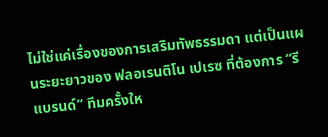ไม่ใช่แค่เรื่องของการเสริมทัพธรรมดา แต่เป็นแผนระยะยาวของ ฟลอเรนติโน เปเรซ ที่ต้องการ “รีแบรนด์” ทีมครั้งให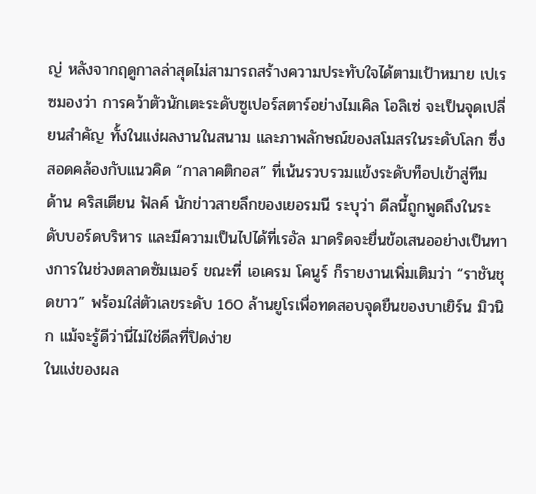ญ่ หลังจากฤดูกาลล่าสุดไม่สามารถสร้างความประทับใจได้ตามเป้าหมาย เปเรซมองว่า การคว้าตัวนักเตะระดับซูเปอร์สตาร์อย่างไมเคิล โอลิเซ่ จะเป็นจุดเปลี่ยนสำคัญ ทั้งในแง่ผลงานในสนาม และภาพลักษณ์ของสโมสรในระดับโลก ซึ่งสอดคล้องกับแนวคิด “กาลาคติกอส” ที่เน้นรวบรวมแข้งระดับท็อปเข้าสู่ทีม
ด้าน คริสเตียน ฟัลค์ นักข่าวสายลึกของเยอรมนี ระบุว่า ดีลนี้ถูกพูดถึงในระดับบอร์ดบริหาร และมีความเป็นไปได้ที่เรอัล มาดริดจะยื่นข้อเสนออย่างเป็นทางการในช่วงตลาดซัมเมอร์ ขณะที่ เอเครม โคนูร์ ก็รายงานเพิ่มเติมว่า “ราชันชุดขาว” พร้อมใส่ตัวเลขระดับ 160 ล้านยูโรเพื่อทดสอบจุดยืนของบาเยิร์น มิวนิก แม้จะรู้ดีว่านี่ไม่ใช่ดีลที่ปิดง่าย
ในแง่ของผล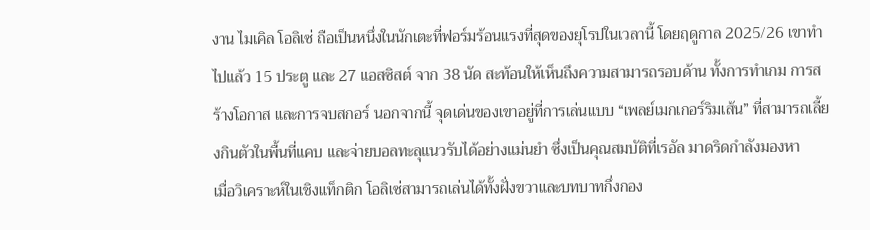งาน ไมเคิล โอลิเซ่ ถือเป็นหนึ่งในนักเตะที่ฟอร์มร้อนแรงที่สุดของยุโรปในเวลานี้ โดยฤดูกาล 2025/26 เขาทำไปแล้ว 15 ประตู และ 27 แอสซิสต์ จาก 38 นัด สะท้อนให้เห็นถึงความสามารถรอบด้าน ทั้งการทำเกม การสร้างโอกาส และการจบสกอร์ นอกจากนี้ จุดเด่นของเขาอยู่ที่การเล่นแบบ “เพลย์เมกเกอร์ริมเส้น” ที่สามารถเลี้ยงกินตัวในพื้นที่แคบ และจ่ายบอลทะลุแนวรับได้อย่างแม่นยำ ซึ่งเป็นคุณสมบัติที่เรอัล มาดริดกำลังมองหา
เมื่อวิเคราะห์ในเชิงแท็กติก โอลิเซ่สามารถเล่นได้ทั้งฝั่งขวาและบทบาทกึ่งกอง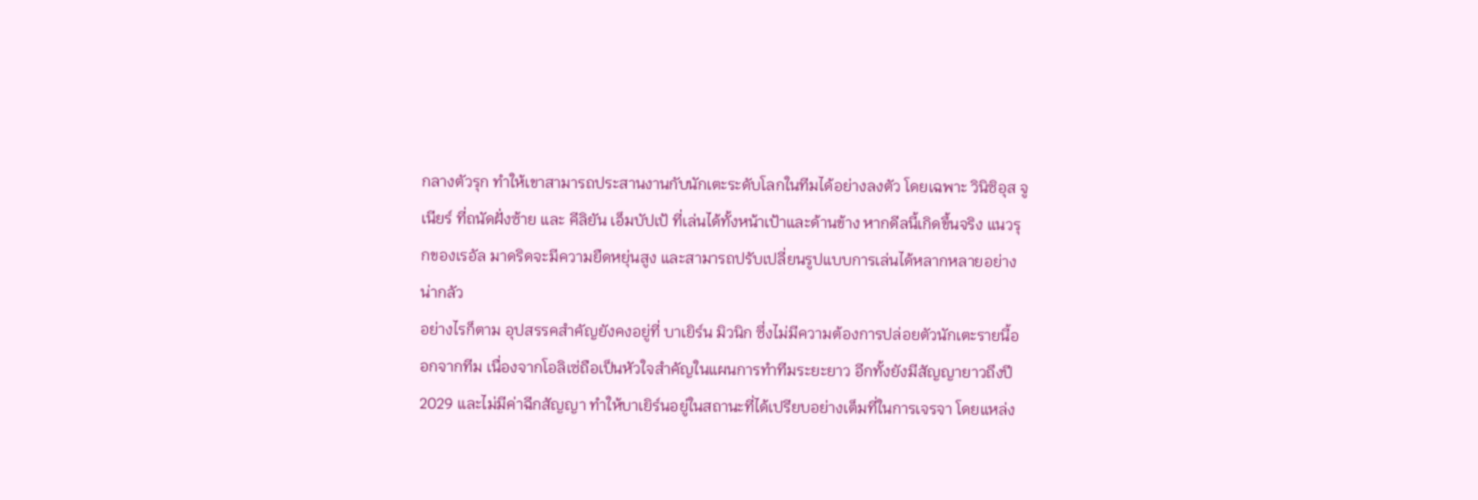กลางตัวรุก ทำให้เขาสามารถประสานงานกับนักเตะระดับโลกในทีมได้อย่างลงตัว โดยเฉพาะ วินิซิอุส จูเนียร์ ที่ถนัดฝั่งซ้าย และ คีลิยัน เอ็มบัปเป้ ที่เล่นได้ทั้งหน้าเป้าและด้านข้าง หากดีลนี้เกิดขึ้นจริง แนวรุกของเรอัล มาดริดจะมีความยืดหยุ่นสูง และสามารถปรับเปลี่ยนรูปแบบการเล่นได้หลากหลายอย่างน่ากลัว
อย่างไรก็ตาม อุปสรรคสำคัญยังคงอยู่ที่ บาเยิร์น มิวนิก ซึ่งไม่มีความต้องการปล่อยตัวนักเตะรายนี้ออกจากทีม เนื่องจากโอลิเซ่ถือเป็นหัวใจสำคัญในแผนการทำทีมระยะยาว อีกทั้งยังมีสัญญายาวถึงปี 2029 และไม่มีค่าฉีกสัญญา ทำให้บาเยิร์นอยู่ในสถานะที่ได้เปรียบอย่างเต็มที่ในการเจรจา โดยแหล่ง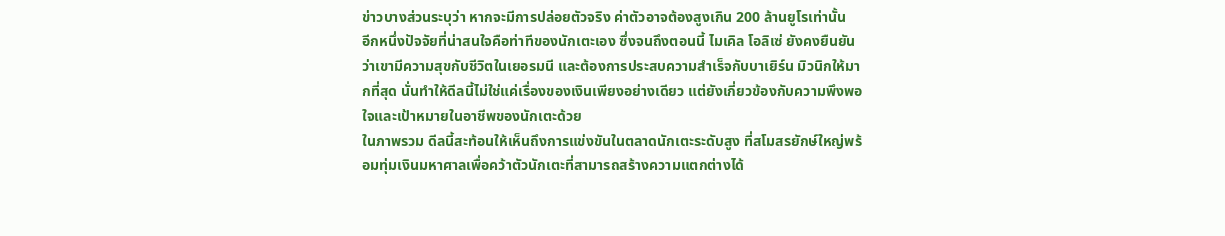ข่าวบางส่วนระบุว่า หากจะมีการปล่อยตัวจริง ค่าตัวอาจต้องสูงเกิน 200 ล้านยูโรเท่านั้น
อีกหนึ่งปัจจัยที่น่าสนใจคือท่าทีของนักเตะเอง ซึ่งจนถึงตอนนี้ ไมเคิล โอลิเซ่ ยังคงยืนยันว่าเขามีความสุขกับชีวิตในเยอรมนี และต้องการประสบความสำเร็จกับบาเยิร์น มิวนิกให้มากที่สุด นั่นทำให้ดีลนี้ไม่ใช่แค่เรื่องของเงินเพียงอย่างเดียว แต่ยังเกี่ยวข้องกับความพึงพอใจและเป้าหมายในอาชีพของนักเตะด้วย
ในภาพรวม ดีลนี้สะท้อนให้เห็นถึงการแข่งขันในตลาดนักเตะระดับสูง ที่สโมสรยักษ์ใหญ่พร้อมทุ่มเงินมหาศาลเพื่อคว้าตัวนักเตะที่สามารถสร้างความแตกต่างได้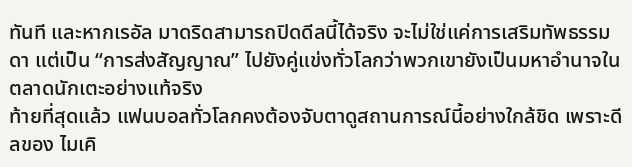ทันที และหากเรอัล มาดริดสามารถปิดดีลนี้ได้จริง จะไม่ใช่แค่การเสริมทัพธรรมดา แต่เป็น “การส่งสัญญาณ” ไปยังคู่แข่งทั่วโลกว่าพวกเขายังเป็นมหาอำนาจในตลาดนักเตะอย่างแท้จริง
ท้ายที่สุดแล้ว แฟนบอลทั่วโลกคงต้องจับตาดูสถานการณ์นี้อย่างใกล้ชิด เพราะดีลของ ไมเคิ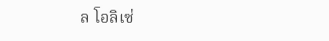ล โอลิเซ่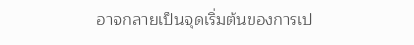อาจกลายเป็นจุดเริ่มต้นของการเป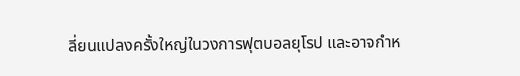ลี่ยนแปลงครั้งใหญ่ในวงการฟุตบอลยุโรป และอาจกำห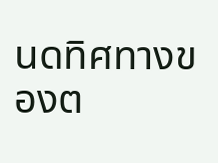นดทิศทางของต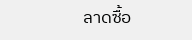ลาดซื้อ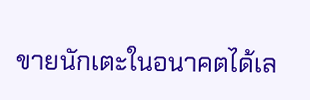ขายนักเตะในอนาคตได้เล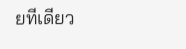ยทีเดียว